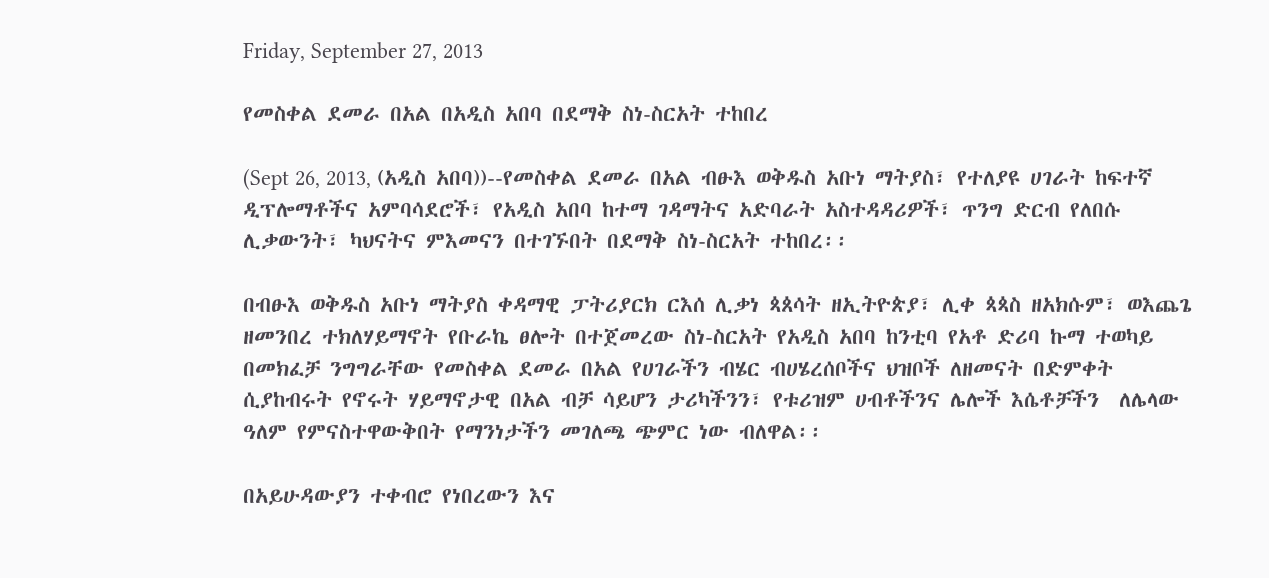Friday, September 27, 2013

የመስቀል ደመራ በአል በአዲስ አበባ በደማቅ ስነ-ስርአት ተከበረ

(Sept 26, 2013, (አዲስ አበባ))--የመስቀል ደመራ በአል ብፁእ ወቅዱስ አቡነ ማትያስ፣ የተለያዩ ሀገራት ከፍተኛ ዲፕሎማቶችና አምባሳደሮች፣ የአዲስ አበባ ከተማ ገዳማትና አድባራት አስተዳዳሪዎች፣ ጥንግ ድርብ የለበሱ ሊቃውንት፣ ካህናትና ምእመናን በተገኙበት በደማቅ ስነ-ስርአት ተከበረ፡፡

በብፁእ ወቅዱስ አቡነ ማትያስ ቀዳማዊ ፓትሪያርክ ርእሰ ሊቃነ ጳጰሳት ዘኢትዮጵያ፣ ሊቀ ጳጳስ ዘአክሱም፣ ወእጨጌ ዘመንበረ ተክለሃይማኖት የቡራኬ ፀሎት በተጀመረው ስነ-ስርአት የአዲስ አበባ ከንቲባ የአቶ ድሪባ ኩማ ተወካይ በመክፈቻ ንግግራቸው የመስቀል ደመራ በአል የሀገራችን ብሄር ብሀሄረሰቦችና ህዝቦች ለዘመናት በድምቀት ሲያከብሩት የኖሩት ሃይማኖታዊ በአል ብቻ ሳይሆን ታሪካችንን፣ የቱሪዝም ሀብቶችንና ሌሎች እሴቶቻችን  ለሌላው ዓለም የምናስተዋውቅበት የማንነታችን መገለጫ ጭምር ነው ብለዋል፡፡

በአይሁዳውያን ተቀብሮ የነበረውን እና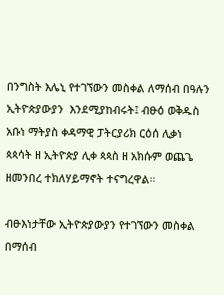በንግስት እሌኒ የተገኘውን መስቀል ለማሰብ በዓሉን ኢትዮጵያውያን  እንደሚያከብሩት፤ ብፁዕ ወቅዱስ አቡነ ማትያስ ቀዳማዊ ፓትርያሪክ ርዕሰ ሊቃነ ጳጳሳት ዘ ኢትዮጵያ ሊቀ ጳጳስ ዘ አክሱም ወጨጌ ዘመንበረ ተክለሃይማኖት ተናግረዋል።

ብፁእነታቸው ኢትዮጵያውያን የተገኘውን መስቀል በማሰብ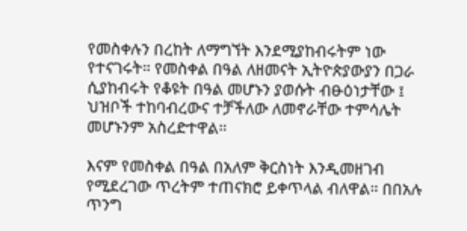የመስቀሉን በረከት ለማግኘት እንደሚያከብሩትም ነው የተናገሩት። የመስቀል በዓል ለዘመናት ኢትዮጵያውያን በጋራ ሲያከብሩት የቆዩት በዓል መሆኑን ያወሱት ብፁዕነታቸው ፤ ህዝቦች ተከባብረውና ተቻችለው ለመኖራቸው ተምሳሌት መሆኑንም አስረድተዋል።

እናም የመስቀል በዓል በአለም ቅርስነት እንዲመዘገብ የሚደረገው ጥረትም ተጠናክሮ ይቀጥላል ብለዋል። በበአሉ ጥንግ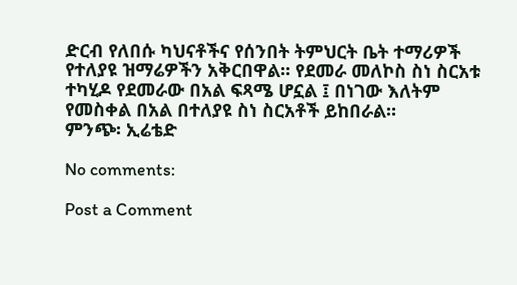ድርብ የለበሱ ካህናቶችና የሰንበት ትምህርት ቤት ተማሪዎች የተለያዩ ዝማሬዎችን አቅርበዋል። የደመራ መለኮስ ስነ ስርአቱ ተካሂዶ የደመራው በአል ፍጻሜ ሆኗል ፤ በነገው እለትም የመስቀል በአል በተለያዩ ስነ ስርአቶች ይከበራል።
ምንጭ፡ ኢሬቴድ

No comments:

Post a Comment